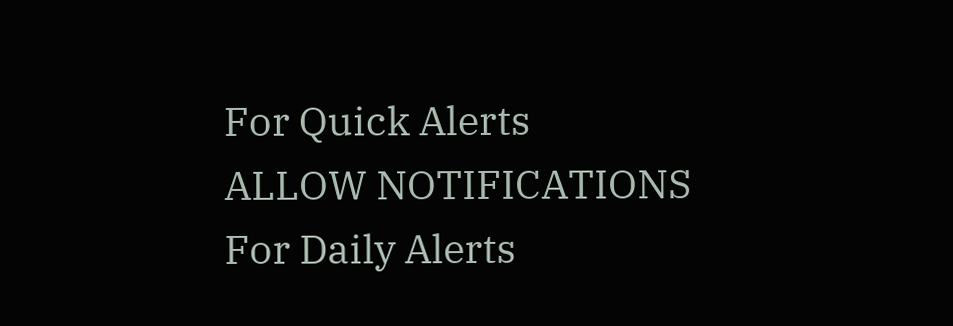For Quick Alerts
ALLOW NOTIFICATIONS
For Daily Alerts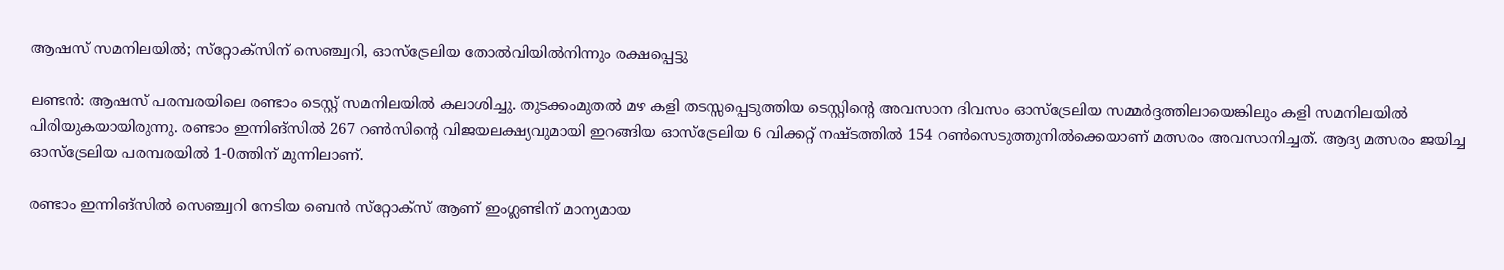ആഷസ് സമനിലയില്‍; സ്‌റ്റോക്‌സിന് സെഞ്ച്വറി, ഓസ്‌ട്രേലിയ തോല്‍വിയില്‍നിന്നും രക്ഷപ്പെട്ടു

ലണ്ടന്‍: ആഷസ് പരമ്പരയിലെ രണ്ടാം ടെസ്റ്റ് സമനിലയില്‍ കലാശിച്ചു. തുടക്കംമുതല്‍ മഴ കളി തടസ്സപ്പെടുത്തിയ ടെസ്റ്റിന്റെ അവസാന ദിവസം ഓസ്‌ട്രേലിയ സമ്മര്‍ദ്ദത്തിലായെങ്കിലും കളി സമനിലയില്‍ പിരിയുകയായിരുന്നു. രണ്ടാം ഇന്നിങ്‌സില്‍ 267 റണ്‍സിന്റെ വിജയലക്ഷ്യവുമായി ഇറങ്ങിയ ഓസ്‌ട്രേലിയ 6 വിക്കറ്റ് നഷ്ടത്തില്‍ 154 റണ്‍സെടുത്തുനില്‍ക്കെയാണ് മത്സരം അവസാനിച്ചത്. ആദ്യ മത്സരം ജയിച്ച ഓസ്‌ട്രേലിയ പരമ്പരയില്‍ 1-0ത്തിന് മുന്നിലാണ്.

രണ്ടാം ഇന്നിങ്‌സില്‍ സെഞ്ച്വറി നേടിയ ബെന്‍ സ്‌റ്റോക്‌സ് ആണ് ഇംഗ്ലണ്ടിന് മാന്യമായ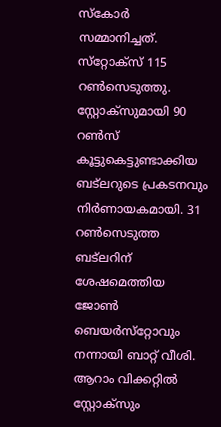സ്‌കോര്‍ സമ്മാനിച്ചത്. സ്‌റ്റോക്‌സ് 115 റണ്‍സെടുത്തു. സ്റ്റോക്‌സുമായി 90 റണ്‍സ് കൂട്ടുകെട്ടുണ്ടാക്കിയ ബട്ലറുടെ പ്രകടനവും നിര്‍ണായകമായി. 31 റണ്‍സെടുത്ത ബട്ലറിന് ശേഷമെത്തിയ ജോണ്‍ ബെയര്‍സ്‌റ്റോവും നന്നായി ബാറ്റ് വീശി. ആറാം വിക്കറ്റില്‍ സ്റ്റോക്‌സും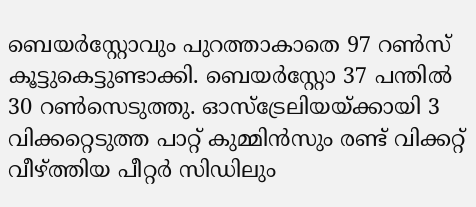ബെയര്‍സ്റ്റോവും പുറത്താകാതെ 97 റണ്‍സ് കൂട്ടുകെട്ടുണ്ടാക്കി. ബെയര്‍സ്റ്റോ 37 പന്തില്‍ 30 റണ്‍സെടുത്തു. ഓസ്‌ട്രേലിയയ്ക്കായി 3 വിക്കറ്റെടുത്ത പാറ്റ് കുമ്മിന്‍സും രണ്ട് വിക്കറ്റ് വീഴ്ത്തിയ പീറ്റര്‍ സിഡിലും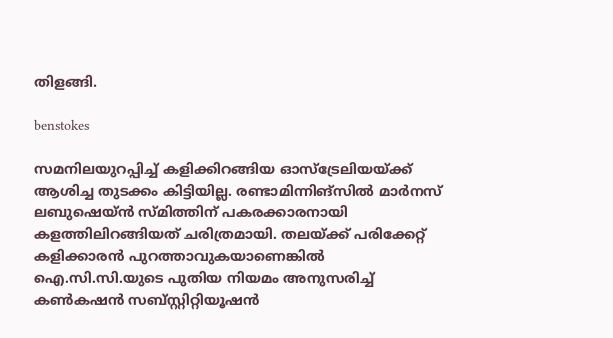തിളങ്ങി.

benstokes

സമനിലയുറപ്പിച്ച് കളിക്കിറങ്ങിയ ഓസ്‌ട്രേലിയയ്ക്ക് ആശിച്ച തുടക്കം കിട്ടിയില്ല. രണ്ടാമിന്നിങ്സില്‍ മാര്‍നസ് ലബുഷെയ്ന്‍ സ്മിത്തിന് പകരക്കാരനായി കളത്തിലിറങ്ങിയത് ചരിത്രമായി. തലയ്ക്ക് പരിക്കേറ്റ് കളിക്കാരന്‍ പുറത്താവുകയാണെങ്കില്‍ ഐ.സി.സി.യുടെ പുതിയ നിയമം അനുസരിച്ച് കണ്‍കഷന്‍ സബ്സ്റ്റിറ്റിയൂഷന്‍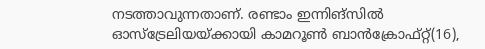നടത്താവുന്നതാണ്. രണ്ടാം ഇന്നിങ്‌സില്‍ ഓസ്‌ട്രേലിയയ്ക്കായി കാമറൂണ്‍ ബാന്‍ക്രോഫ്റ്റ്(16),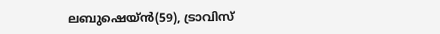ലബുഷെയ്ന്‍(59), ട്രാവിസ്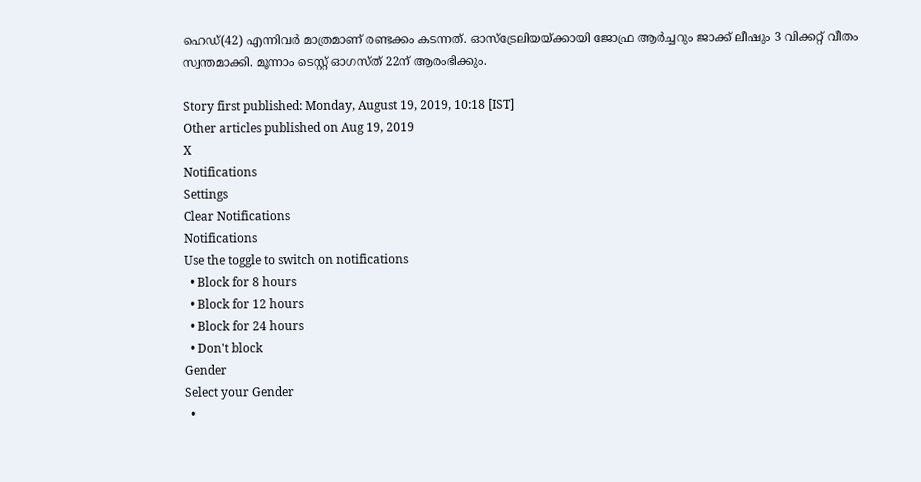ഹെഡ്(42) എന്നിവര്‍ മാത്രമാണ് രണ്ടക്കം കടന്നത്. ഓസ്‌ട്രേലിയയ്ക്കായി ജോഫ്ര ആര്‍ച്ചറും ജാക്ക് ലീഷും 3 വിക്കറ്റ് വീതം സ്വന്തമാക്കി. മൂന്നാം ടെസ്റ്റ് ഓഗസ്ത് 22ന് ആരംഭിക്കും.

Story first published: Monday, August 19, 2019, 10:18 [IST]
Other articles published on Aug 19, 2019
X
Notifications
Settings
Clear Notifications
Notifications
Use the toggle to switch on notifications
  • Block for 8 hours
  • Block for 12 hours
  • Block for 24 hours
  • Don't block
Gender
Select your Gender
  •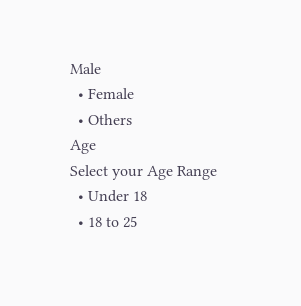Male
  • Female
  • Others
Age
Select your Age Range
  • Under 18
  • 18 to 25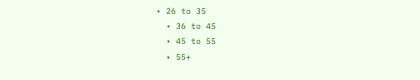• 26 to 35
  • 36 to 45
  • 45 to 55
  • 55+